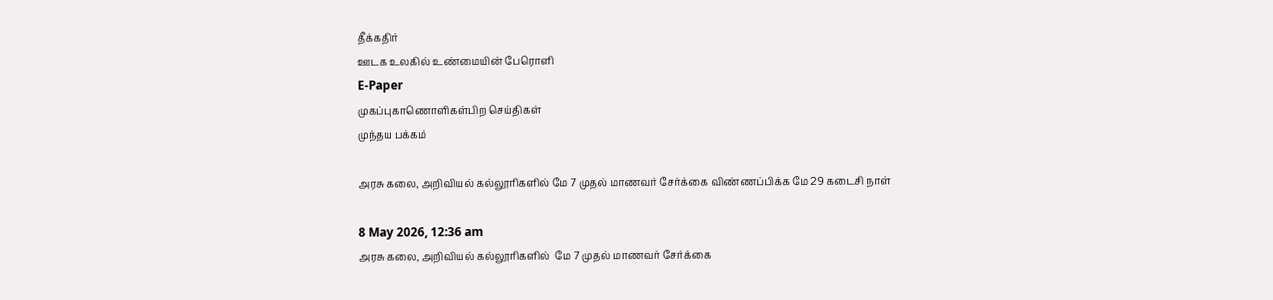தீக்கதிர்
ஊடக உலகில் உண்மையின் பேரொளி
E-Paper
முகப்புகாணொளிகள்பிற செய்திகள்
முந்தய பக்கம்

அரசு கலை, அறிவியல் கல்லூரிகளில் மே 7 முதல் மாணவர் சேர்க்கை விண்ணப்பிக்க மே 29 கடைசி நாள்

8 May 2026, 12:36 am
அரசு கலை, அறிவியல் கல்லூரிகளில்  மே 7 முதல் மாணவர் சேர்க்கை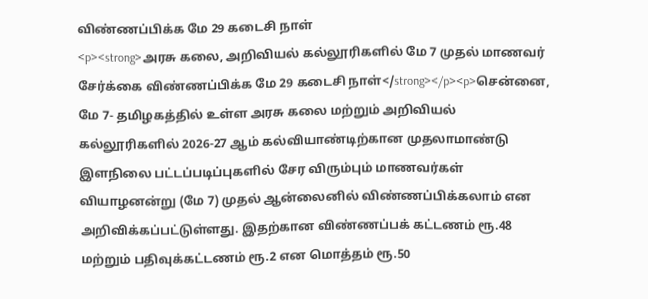விண்ணப்பிக்க மே 29 கடைசி நாள்
<p><strong>அரசு கலை, அறிவியல் கல்லூரிகளில் மே 7 முதல் மாணவர் சேர்க்கை விண்ணப்பிக்க மே 29 கடைசி நாள்</strong></p><p>சென்னை, மே 7- தமிழகத்தில் உள்ள அரசு கலை மற்றும் அறிவியல் கல்லூரிகளில் 2026-27 ஆம் கல்வியாண்டிற்கான முதலாமாண்டு இளநிலை பட்டப்படிப்புகளில் சேர விரும்பும் மாணவர்கள் வியாழனன்று (மே 7) முதல் ஆன்லைனில் விண்ணப்பிக்கலாம் என அறிவிக்கப்பட்டுள்ளது. இதற்கான விண்ணப்பக் கட்டணம் ரூ.48 மற்றும் பதிவுக்கட்டணம் ரூ.2 என மொத்தம் ரூ.50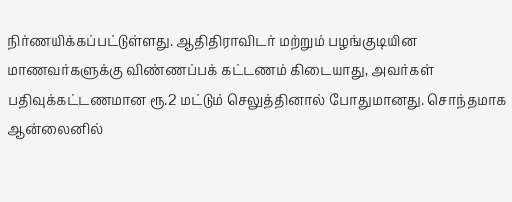நிர்ணயிக்கப்பட்டுள்ளது. ஆதிதிராவிடர் மற்றும் பழங்குடியின மாணவர்களுக்கு விண்ணப்பக் கட்டணம் கிடையாது, அவர்கள் பதிவுக்கட்டணமான ரூ.2 மட்டும் செலுத்தினால் போதுமானது. சொந்தமாக ஆன்லைனில்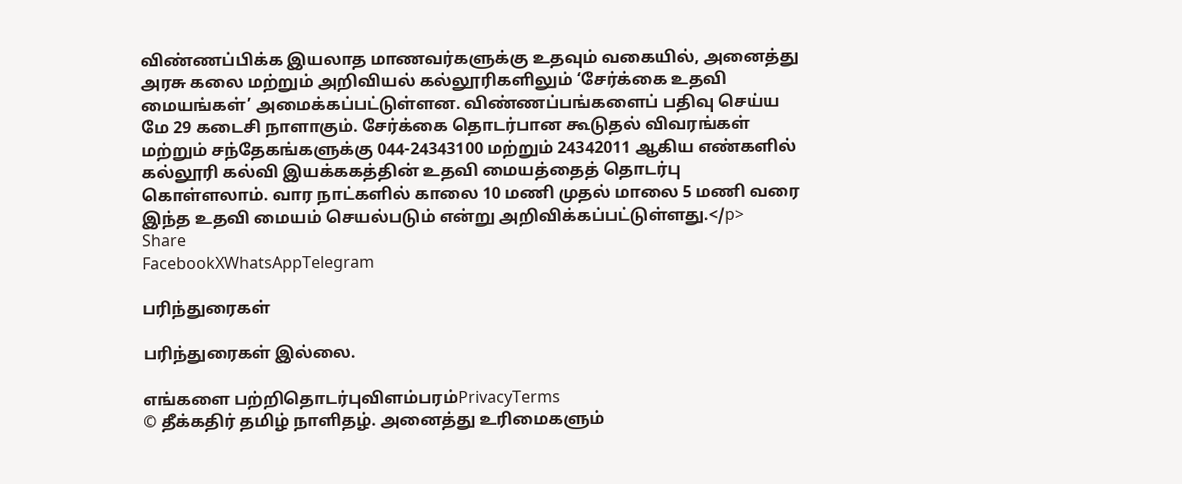விண்ணப்பிக்க இயலாத மாணவர்களுக்கு உதவும் வகையில், அனைத்து அரசு கலை மற்றும் அறிவியல் கல்லூரிகளிலும் ‘சேர்க்கை உதவி மையங்கள்’ அமைக்கப்பட்டுள்ளன. விண்ணப்பங்களைப் பதிவு செய்ய மே 29 கடைசி நாளாகும். சேர்க்கை தொடர்பான கூடுதல் விவரங்கள் மற்றும் சந்தேகங்களுக்கு 044-24343100 மற்றும் 24342011 ஆகிய எண்களில் கல்லூரி கல்வி இயக்ககத்தின் உதவி மையத்தைத் தொடர்பு கொள்ளலாம். வார நாட்களில் காலை 10 மணி முதல் மாலை 5 மணி வரை இந்த உதவி மையம் செயல்படும் என்று அறிவிக்கப்பட்டுள்ளது.</p>
Share
FacebookXWhatsAppTelegram

பரிந்துரைகள்

பரிந்துரைகள் இல்லை.

எங்களை பற்றிதொடர்புவிளம்பரம்PrivacyTerms
© தீக்கதிர் தமிழ் நாளிதழ். அனைத்து உரிமைகளும்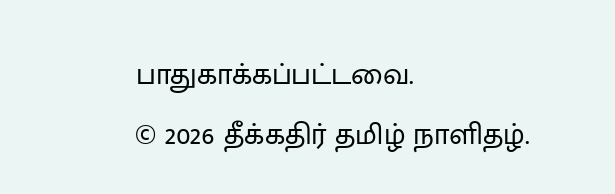பாதுகாக்கப்பட்டவை.
© 2026 தீக்கதிர் தமிழ் நாளிதழ்.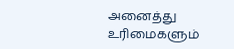அனைத்து உரிமைகளும்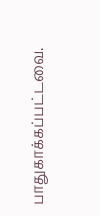பாதுகாக்கப்பட்டவை.